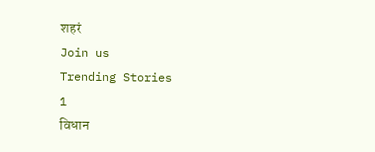शहरं
Join us
Trending Stories
1
विधान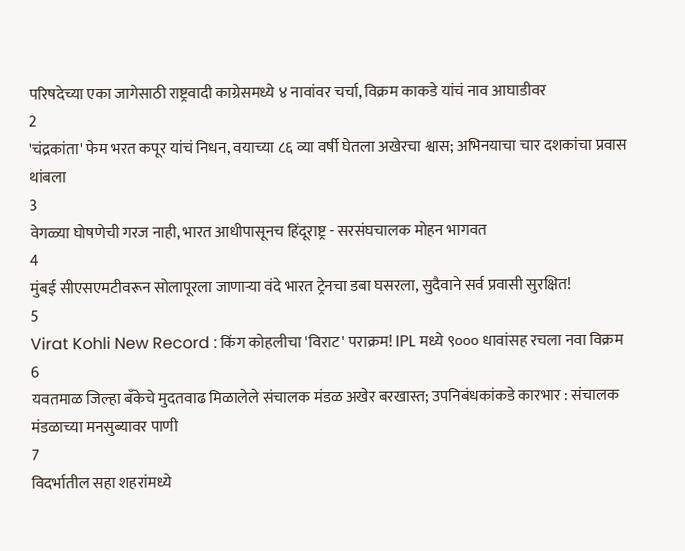परिषदेच्या एका जागेसाठी राष्ट्रवादी काग्रेसमध्ये ४ नावांवर चर्चा, विक्रम काकडे यांचं नाव आघाडीवर
2
'चंद्रकांता' फेम भरत कपूर यांचं निधन, वयाच्या ८६ व्या वर्षी घेतला अखेरचा श्वास; अभिनयाचा चार दशकांचा प्रवास थांबला
3
वेगळ्या घोषणेची गरज नाही, भारत आधीपासूनच हिंदूराष्ट्र - सरसंघचालक मोहन भागवत
4
मुंबई सीएसएमटीवरून सोलापूरला जाणाऱ्या वंदे भारत ट्रेनचा डबा घसरला, सुदैवाने सर्व प्रवासी सुरक्षित!
5
Virat Kohli New Record : किंग कोहलीचा 'विराट' पराक्रम! IPL मध्ये ९००० धावांसह रचला नवा विक्रम
6
यवतमाळ जिल्हा बँकेचे मुदतवाढ मिळालेले संचालक मंडळ अखेर बरखास्त; उपनिबंधकांकडे कारभार : संचालक मंडळाच्या मनसुब्यावर पाणी
7
विदर्भातील सहा शहरांमध्ये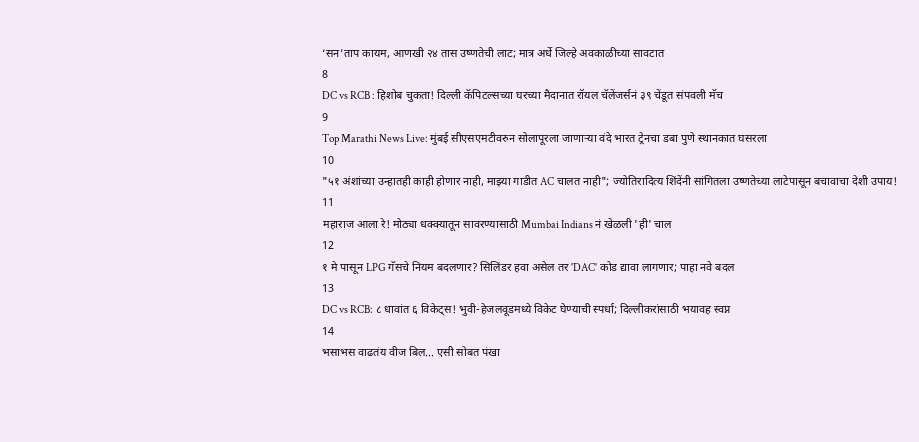‘सन’ताप कायम, आणखी २४ तास उष्णतेची लाट; मात्र अर्धे जिल्हे अवकाळीच्या सावटात
8
DC vs RCB : हिशोब चुकता! दिल्ली कॅपिटल्सच्या घरच्या मैदानात रॉयल चॅलेंजर्सनं ३९ चेंडूत संपवली मॅच
9
Top Marathi News Live: मुंबई सीएसएमटीवरुन सोलापूरला जाणाऱ्या वंदे भारत ट्रेनचा डबा पुणे स्थानकात घसरला
10
"५१ अंशांच्या उन्हातही काही होणार नाही, माझ्या गाडीत AC चालत नाही"; ज्योतिरादित्य शिंदेंनी सांगितला उष्णतेच्या लाटेपासून बचावाचा देशी उपाय!
11
महाराज आला रे! मोठ्या धक्क्यातून सावरण्यासाठी Mumbai Indians नं खेळली 'ही' चाल
12
१ मे पासून LPG गॅसचे नियम बदलणार? सिलिंडर हवा असेल तर 'DAC' कोड द्यावा लागणार; पाहा नवे बदल
13
DC vs RCB: ८ धावांत ६ विकेट्स! भुवी-हेजलवूडमध्ये विकेट घेण्याची स्पर्धा; दिल्लीकरांसाठी भयावह स्वप्न
14
भसाभस वाढतंय वीज बिल... एसी सोबत पंखा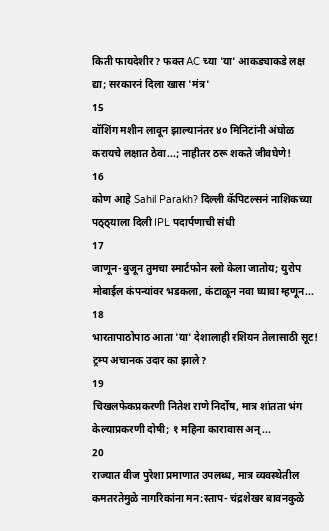किती फायदेशीर? फक्त AC च्या 'या' आकड्याकडे लक्ष द्या; सरकारनं दिला खास 'मंत्र'
15
वॉशिंग मशीन लावून झाल्यानंतर ४० मिनिटांनी अंघोळ करायचे लक्षात ठेवा...; नाहीतर ठरू शकते जीवघेणे!
16
कोण आहे Sahil Parakh? दिल्ली कॅपिटल्सनं नाशिकच्या पठ्ठ्याला दिली IPL पदार्पणाची संधी
17
जाणून-बुजून तुमचा स्मार्टफोन स्लो केला जातोय; युरोप मोबाईल कंपन्यांवर भडकला, कंटाळून नवा घ्यावा म्हणून...
18
भारतापाठोपाठ आता 'या' देशालाही रशियन तेलासाठी सूट! ट्रम्प अचानक उदार का झाले?
19
चिखलफेकप्रकरणी नितेश राणे निर्दोष, मात्र शांतता भंग केल्याप्रकरणी दोषी; १ महिना कारावास अन्...
20
राज्यात वीज पुरेशा प्रमाणात उपलब्ध, मात्र व्यवस्थेतील कमतरतेमुळे नागरिकांना मन:स्ताप- चंद्रशेखर बावनकुळे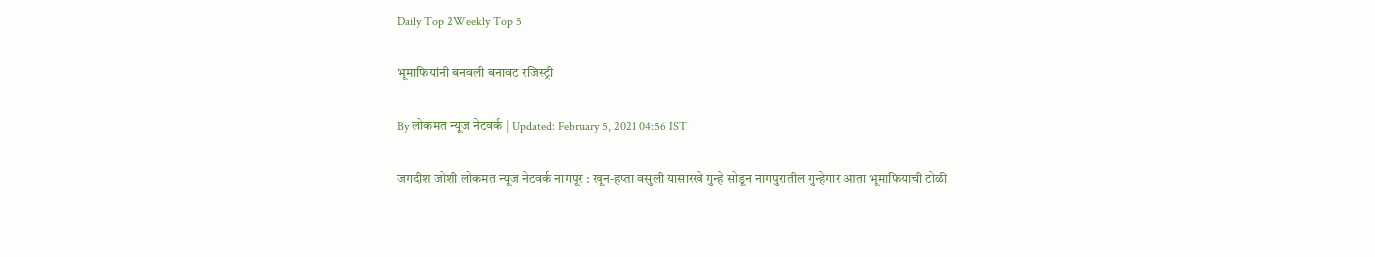Daily Top 2Weekly Top 5

भूमाफियांनी बनवली बनावट रजिस्ट्री

By लोकमत न्यूज नेटवर्क | Updated: February 5, 2021 04:56 IST

जगदीश जोशी लोकमत न्यूज नेटवर्क नागपूर : खून-हप्ता वसुली यासारखे गुन्हे सोडून नागपुरातील गुन्हेगार आता भूमाफियाची टोळी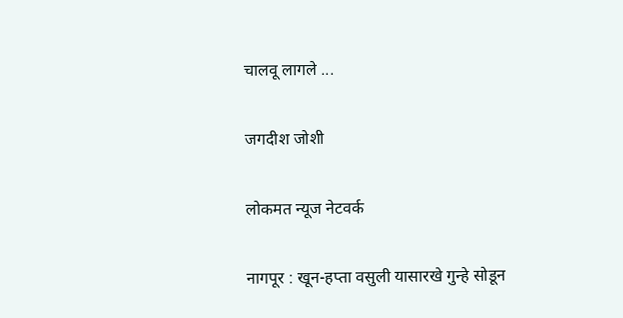चालवू लागले ...

जगदीश जोशी

लोकमत न्यूज नेटवर्क

नागपूर : खून-हप्ता वसुली यासारखे गुन्हे सोडून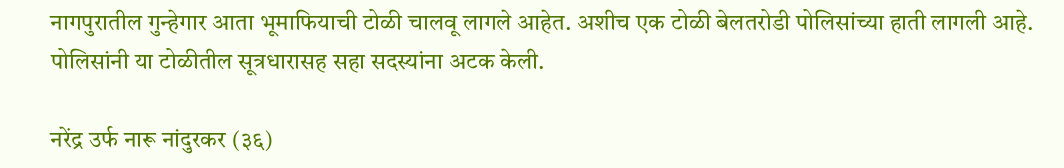नागपुरातील गुन्हेगार आता भूमाफियाची टोळी चालवू लागले आहेत. अशीच एक टोळी बेलतरोडी पोलिसांच्या हाती लागली आहे. पोलिसांनी या टोळीतील सूत्रधारासह सहा सदस्यांना अटक केली.

नरेंद्र उर्फ नारू नांदुरकर (३६)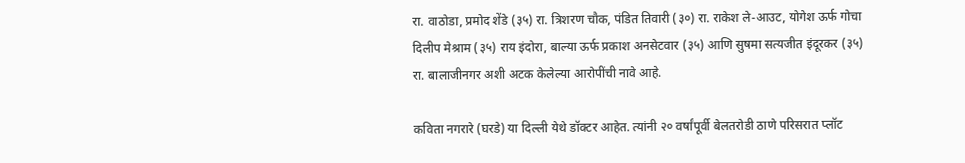रा. वाठोडा, प्रमोद शेंडे (३५) रा. त्रिशरण चौक, पंडित तिवारी (३०) रा. राकेश ले-आउट, योगेश ऊर्फ गोचा दिलीप मेश्राम (३५) राय इंदोरा, बाल्या ऊर्फ प्रकाश अनसेटवार (३५) आणि सुषमा सत्यजीत इंदूरकर (३५) रा. बालाजीनगर अशी अटक केलेल्या आरोपींची नावे आहे.

कविता नगरारे (घरडे) या दिल्ली येथे डॉक्टर आहेत. त्यांनी २० वर्षांपूर्वी बेलतरोडी ठाणे परिसरात प्लॉट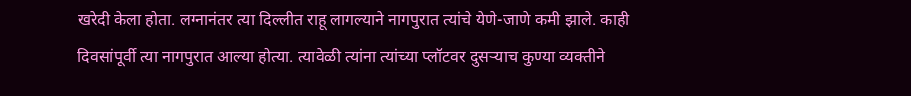खरेदी केला होता. लग्नानंतर त्या दिल्लीत राहू लागल्याने नागपुरात त्यांचे येणे-जाणे कमी झाले. काही दिवसांपूर्वी त्या नागपुरात आल्या होत्या. त्यावेळी त्यांना त्यांच्या प्लॉटवर दुसऱ्याच कुण्या व्यक्तीने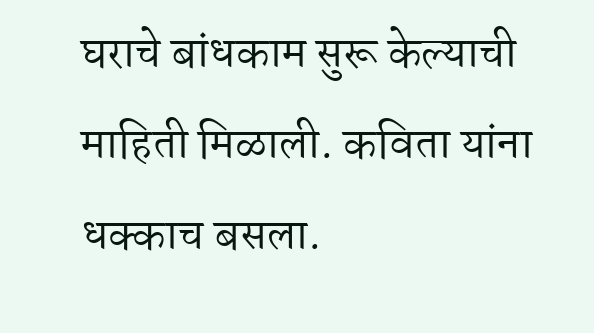घराचे बांधकाम सुरू केल्याची माहिती मिळाली. कविता यांना धक्काच बसला.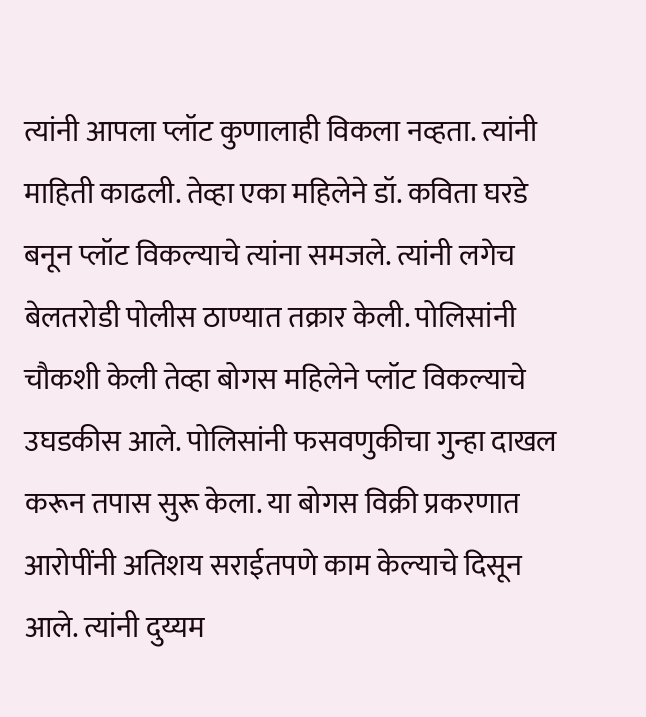त्यांनी आपला प्लॉट कुणालाही विकला नव्हता. त्यांनी माहिती काढली. तेव्हा एका महिलेने डॉ. कविता घरडे बनून प्लॉट विकल्याचे त्यांना समजले. त्यांनी लगेच बेलतरोडी पोलीस ठाण्यात तक्रार केली. पोलिसांनी चौकशी केली तेव्हा बोगस महिलेने प्लॉट विकल्याचे उघडकीस आले. पोलिसांनी फसवणुकीचा गुन्हा दाखल करून तपास सुरू केला. या बोगस विक्री प्रकरणात आरोपींनी अतिशय सराईतपणे काम केल्याचे दिसून आले. त्यांनी दुय्यम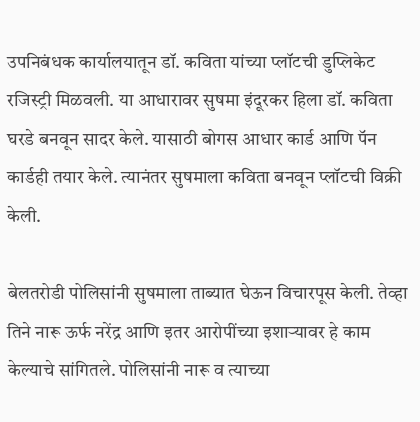उपनिबंधक कार्यालयातून डॉ. कविता यांच्या प्लॉटची डुप्लिकेट रजिस्ट्री मिळवली. या आधारावर सुषमा इंदूरकर हिला डॉ. कविता घरडे बनवून सादर केले. यासाठी बोगस आधार कार्ड आणि पॅन कार्डही तयार केले. त्यानंतर सुषमाला कविता बनवून प्लॉटची विक्री केली.

बेलतरोडी पोलिसांनी सुषमाला ताब्यात घेऊन विचारपूस केली. तेव्हा तिने नारू ऊर्फ नरेंद्र आणि इतर आरोपींच्या इशाऱ्यावर हे काम केल्याचे सांगितले. पोलिसांनी नारू व त्याच्या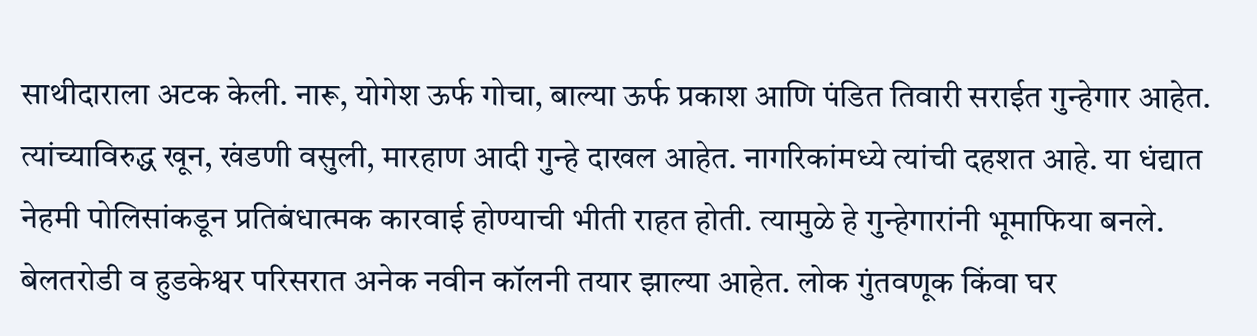साथीदाराला अटक केली. नारू, योगेश ऊर्फ गोचा, बाल्या ऊर्फ प्रकाश आणि पंडित तिवारी सराईत गुन्हेगार आहेत. त्यांच्याविरुद्ध खून, खंडणी वसुली, मारहाण आदी गुन्हे दाखल आहेत. नागरिकांमध्ये त्यांची दहशत आहे. या धंद्यात नेहमी पोलिसांकडून प्रतिबंधात्मक कारवाई होण्याची भीती राहत होती. त्यामुळे हे गुन्हेगारांनी भूमाफिया बनले. बेलतरोडी व हुडकेश्वर परिसरात अनेक नवीन कॉलनी तयार झाल्या आहेत. लोक गुंतवणूक किंवा घर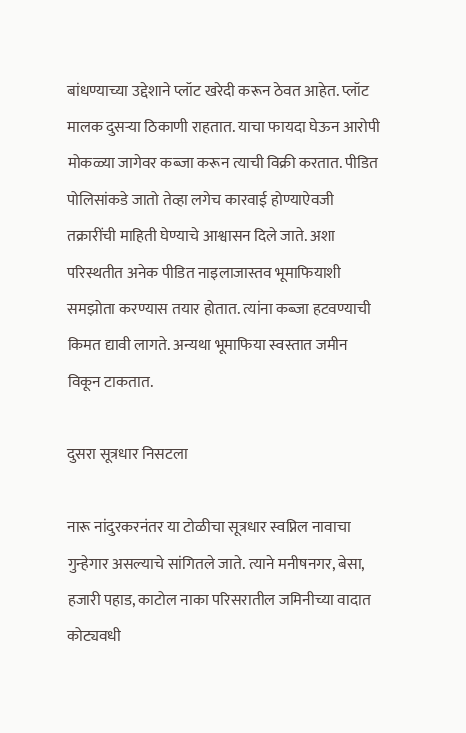बांधण्याच्या उद्देशाने प्लॉट खरेदी करून ठेवत आहेत. प्लॉट मालक दुसऱ्या ठिकाणी राहतात. याचा फायदा घेऊन आरोपी मोकळ्या जागेवर कब्जा करून त्याची विक्री करतात. पीडित पोलिसांकडे जातो तेव्हा लगेच कारवाई होण्याऐवजी तक्रारींची माहिती घेण्याचे आश्वासन दिले जाते. अशा परिस्थतीत अनेक पीडित नाइलाजास्तव भूमाफियाशी समझोता करण्यास तयार होतात. त्यांना कब्जा हटवण्याची किमत द्यावी लागते. अन्यथा भूमाफिया स्वस्तात जमीन विकून टाकतात.

दुसरा सूत्रधार निसटला

नारू नांदुरकरनंतर या टोळीचा सूत्रधार स्वप्निल नावाचा गुन्हेगार असल्याचे सांगितले जाते. त्याने मनीषनगर, बेसा, हजारी पहाड, काटोल नाका परिसरातील जमिनीच्या वादात कोट्यवधी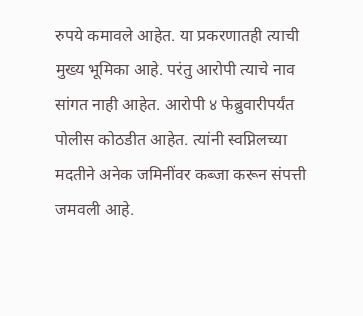रुपये कमावले आहेत. या प्रकरणातही त्याची मुख्य भूमिका आहे. परंतु आरोपी त्याचे नाव सांगत नाही आहेत. आरोपी ४ फेब्रुवारीपर्यंत पोलीस कोठडीत आहेत. त्यांनी स्वप्निलच्या मदतीने अनेक जमिनींवर कब्जा करून संपत्ती जमवली आहे.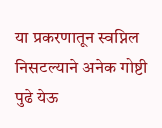या प्रकरणातून स्वप्निल निसटल्याने अनेक गोष्टी पुढे येऊ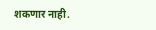शकणार नाही.